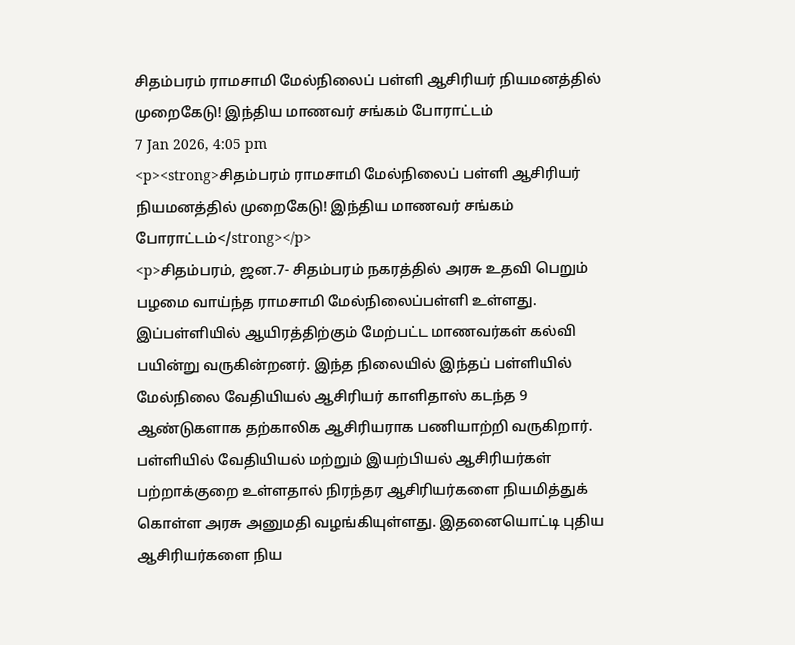சிதம்பரம் ராமசாமி மேல்நிலைப் பள்ளி ஆசிரியர் நியமனத்தில் முறைகேடு! இந்திய மாணவர் சங்கம் போராட்டம்
7 Jan 2026, 4:05 pm
<p><strong>சிதம்பரம் ராமசாமி மேல்நிலைப் பள்ளி ஆசிரியர் நியமனத்தில் முறைகேடு! இந்திய மாணவர் சங்கம் போராட்டம்</strong></p>
<p>சிதம்பரம், ஜன.7- சிதம்பரம் நகரத்தில் அரசு உதவி பெறும் பழமை வாய்ந்த ராமசாமி மேல்நிலைப்பள்ளி உள்ளது. இப்பள்ளியில் ஆயிரத்திற்கும் மேற்பட்ட மாணவர்கள் கல்வி பயின்று வருகின்றனர். இந்த நிலையில் இந்தப் பள்ளியில் மேல்நிலை வேதியியல் ஆசிரியர் காளிதாஸ் கடந்த 9 ஆண்டுகளாக தற்காலிக ஆசிரியராக பணியாற்றி வருகிறார். பள்ளியில் வேதியியல் மற்றும் இயற்பியல் ஆசிரியர்கள் பற்றாக்குறை உள்ளதால் நிரந்தர ஆசிரியர்களை நியமித்துக் கொள்ள அரசு அனுமதி வழங்கியுள்ளது. இதனையொட்டி புதிய ஆசிரியர்களை நிய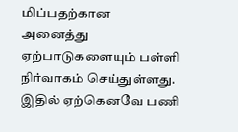மிப்பதற்கான அனைத்து ஏற்பாடுகளையும் பள்ளி நிர்வாகம் செய்துள்ளது. இதில் ஏற்கெனவே பணி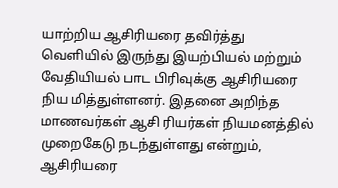யாற்றிய ஆசிரியரை தவிர்த்து வெளியில் இருந்து இயற்பியல் மற்றும் வேதியியல் பாட பிரிவுக்கு ஆசிரியரை நிய மித்துள்ளனர். இதனை அறிந்த மாணவர்கள் ஆசி ரியர்கள் நியமனத்தில் முறைகேடு நடந்துள்ளது என்றும், ஆசிரியரை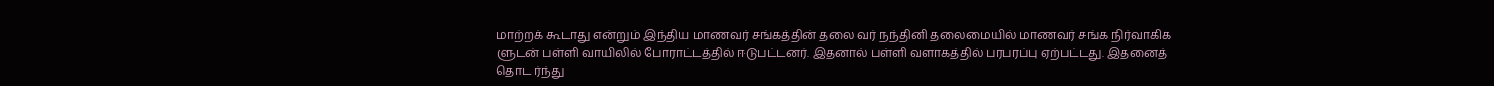மாற்றக் கூடாது என்றும் இந்திய மாணவர் சங்கத்தின் தலை வர் நந்தினி தலைமையில் மாணவர் சங்க நிர்வாகிக ளுடன் பள்ளி வாயிலில் போராட்டத்தில் ஈடுபட்டனர். இதனால் பள்ளி வளாகத்தில் பரபரப்பு ஏற்பட்டது. இதனைத் தொட ர்ந்து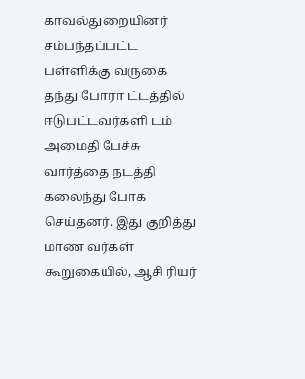காவல்துறையினர் சம்பந்தப்பட்ட பள்ளிக்கு வருகை தந்து போரா ட்டத்தில் ஈடுபட்டவர்களி டம் அமைதி பேச்சு வார்த்தை நடத்தி கலைந்து போக செய்தனர். இது குறித்து மாண வர்கள் கூறுகையில், ஆசி ரியர்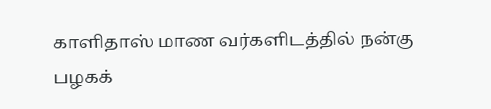காளிதாஸ் மாண வர்களிடத்தில் நன்கு பழகக்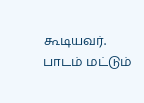கூடியவர். பாடம் மட்டும்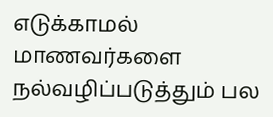எடுக்காமல் மாணவர்களை நல்வழிப்படுத்தும் பல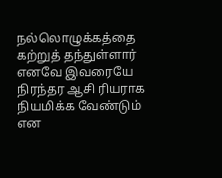நல்லொழுக்கத்தை கற்றுத் தந்துள்ளார் எனவே இவரையே நிரந்தர ஆசி ரியராக நியமிக்க வேண்டும் என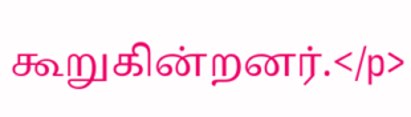கூறுகின்றனர்.</p>